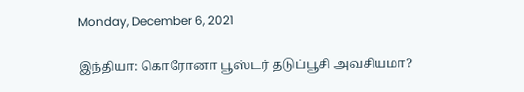Monday, December 6, 2021

இந்தியா: கொரோனா பூஸ்டர் தடுப்பூசி அவசியமா?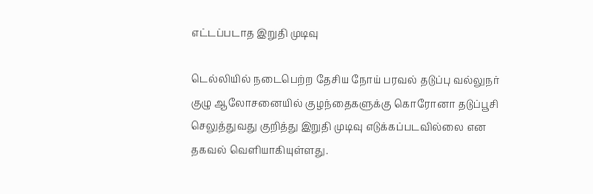எட்டப்படாத இறுதி முடிவு

டெல்லியில் நடைபெற்ற தேசிய நோய் பரவல் தடுப்பு வல்லுநர் குழு ஆலோசனையில் குழந்தைகளுக்கு கொரோனா தடுப்பூசி செலுத்துவது குறித்து இறுதி முடிவு எடுக்கப்படவில்லை என தகவல் வெளியாகியுள்ளது.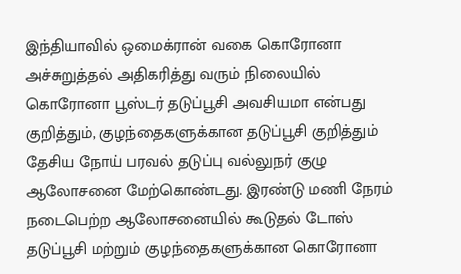இந்தியாவில் ஒமைக்ரான் வகை கொரோனா அச்சுறுத்தல் அதிகரித்து வரும் நிலையில் கொரோனா பூஸ்டர் தடுப்பூசி அவசியமா என்பது குறித்தும், குழந்தைகளுக்கான தடுப்பூசி குறித்தும் தேசிய நோய் பரவல் தடுப்பு வல்லுநர் குழு ஆலோசனை மேற்கொண்டது. இரண்டு மணி நேரம் நடைபெற்ற ஆலோசனையில் கூடுதல் டோஸ் தடுப்பூசி மற்றும் குழந்தைகளுக்கான கொரோனா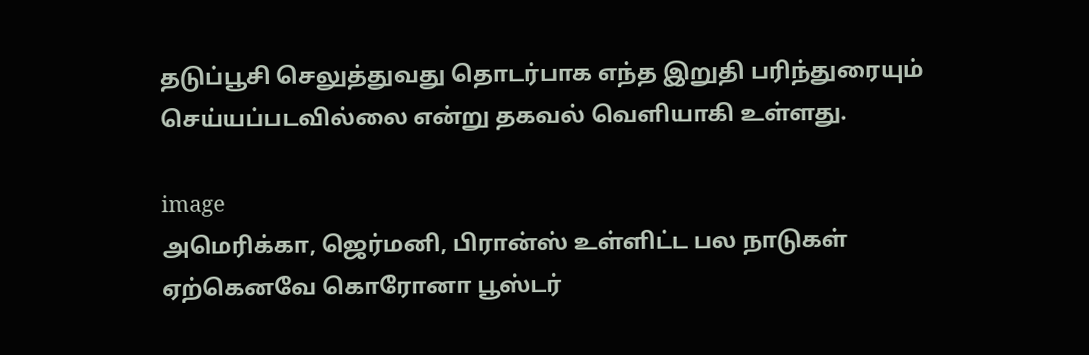தடுப்பூசி செலுத்துவது தொடர்பாக எந்த இறுதி பரிந்துரையும் செய்யப்படவில்லை என்று தகவல் வெளியாகி உள்ளது.

image
அமெரிக்கா, ஜெர்மனி, பிரான்ஸ் உள்ளிட்ட பல நாடுகள் ஏற்கெனவே கொரோனா பூஸ்டர்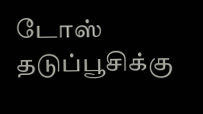டோஸ் தடுப்பூசிக்கு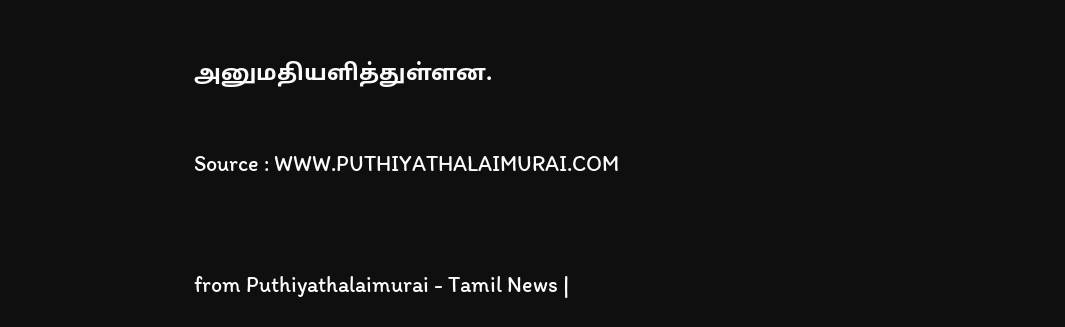அனுமதியளித்துள்ளன.


Source : WWW.PUTHIYATHALAIMURAI.COM



from Puthiyathalaimurai - Tamil News |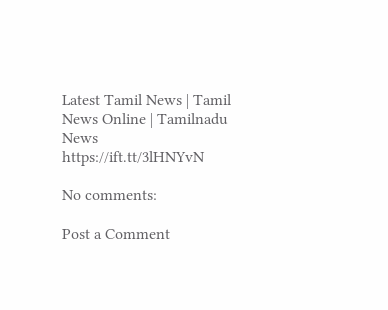Latest Tamil News | Tamil News Online | Tamilnadu News
https://ift.tt/3lHNYvN

No comments:

Post a Comment